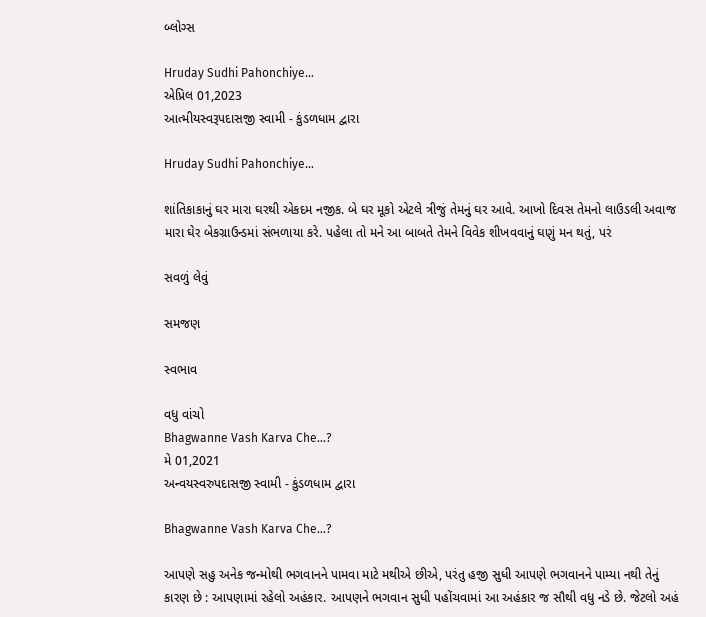બ્લોગ્સ

Hruday Sudhi Pahonchiye...
એપ્રિલ 01,2023
આત્મીયસ્વરૂપદાસજી સ્વામી - કુંડળધામ દ્વારા

Hruday Sudhi Pahonchiye...

શાંતિકાકાનું ઘર મારા ઘરથી એકદમ નજીક. બે ઘર મૂકો એટલે ત્રીજું તેમનું ઘર આવે. આખો દિવસ તેમનો લાઉડલી અવાજ મારા ઘેર બેકગ્રાઉન્ડમાં સંભળાયા કરે. પહેલા તો મને આ બાબતે તેમને વિવેક શીખવવાનું ઘણું મન થતું, પરં

સવળું લેવું

સમજણ

સ્વભાવ

વધુ વાંચો
Bhagwanne Vash Karva Che...?
મે 01,2021
અન્વયસ્વરુપદાસજી સ્વામી - કુંડળધામ દ્વારા

Bhagwanne Vash Karva Che...?

આપણે સહુ અનેક જન્મોથી ભગવાનને પામવા માટે મથીએ છીએ, પરંતુ હજી સુધી આપણે ભગવાનને પામ્યા નથી તેનું કારણ છે : આપણામાં રહેલો અહંકાર. આપણને ભગવાન સુધી પહોંચવામાં આ અહંકાર જ સૌથી વધુ નડે છે. જેટલો અહં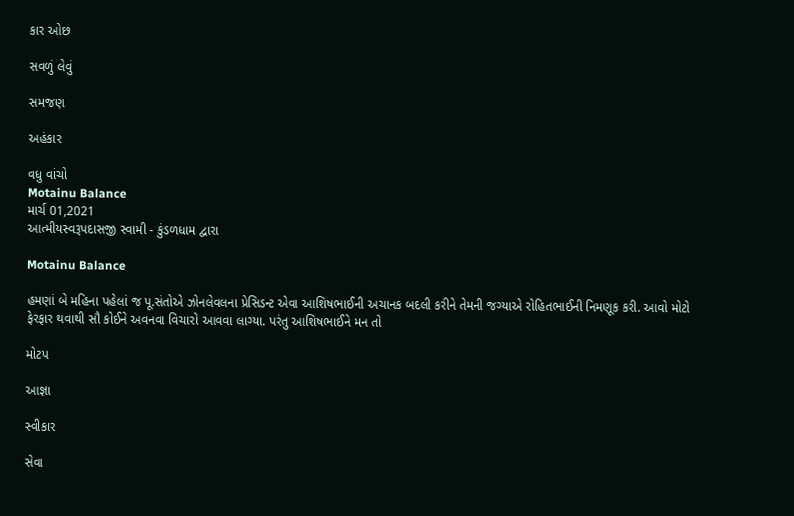કાર ઓછ

સવળું લેવું

સમજણ

અહંકાર

વધુ વાંચો
Motainu Balance
માર્ચ 01,2021
આત્મીયસ્વરૂપદાસજી સ્વામી - કુંડળધામ દ્વારા

Motainu Balance

હમણાં બે મહિના પહેલાં જ પૂ.સંતોએ ઝોનલેવલના પ્રેસિડન્ટ એવા આશિષભાઈની અચાનક બદલી કરીને તેમની જગ્યાએ રોહિતભાઈની નિમણૂક કરી. આવો મોટો ફેરફાર થવાથી સૌ કોઈને અવનવા વિચારો આવવા લાગ્યા. પરંતુ આશિષભાઈને મન તો

મોટપ

આજ્ઞા

સ્વીકાર

સેવા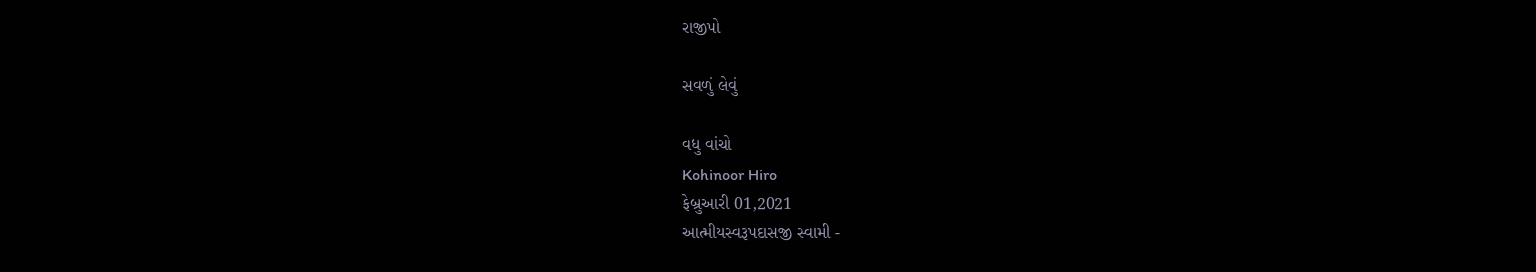રાજીપો

સવળું લેવું

વધુ વાંચો
Kohinoor Hiro
ફેબ્રુઆરી 01,2021
આત્મીયસ્વરૂપદાસજી સ્વામી -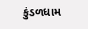કુંડળધામ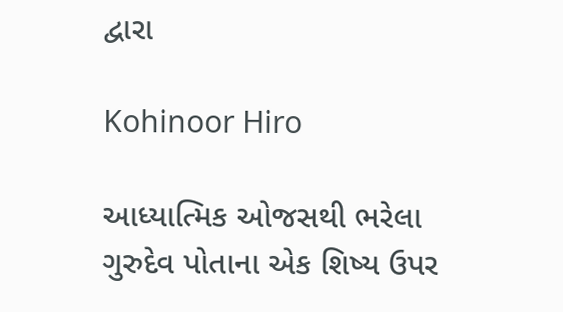દ્વારા

Kohinoor Hiro

આધ્યાત્મિક ઓજસથી ભરેલા ગુરુદેવ પોતાના એક શિષ્ય ઉપર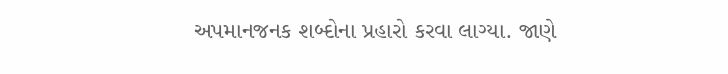અપમાનજનક શબ્દોના પ્રહારો કરવા લાગ્યા. જાણે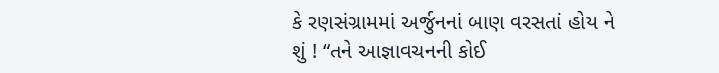કે રણસંગ્રામમાં અર્જુનનાં બાણ વરસતાં હોય ને શું ! “તને આજ્ઞાવચનની કોઈ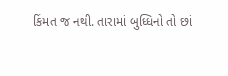કિંમત જ નથી. તારામાં બુધ્ધિનો તો છાં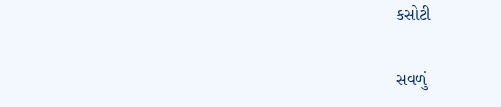કસોટી

સવળું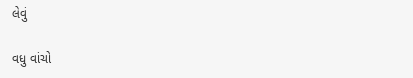લેવું

વધુ વાંચો